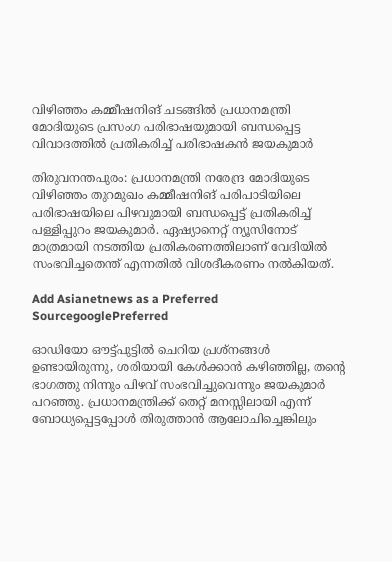വിഴിഞ്ഞം കമ്മീഷനിങ് ചടങ്ങിൽ പ്രധാനമന്ത്രി മോദിയുടെ പ്രസംഗ പരിഭാഷയുമായി ബന്ധപ്പെട്ട വിവാദത്തിൽ പ്രതികരിച്ച് പരിഭാഷകൻ ജയകുമാർ

തിരുവനന്തപുരം: പ്രധാനമന്ത്രി നരേന്ദ്ര മോദിയുടെ വിഴിഞ്ഞം തുറമുഖം കമ്മീഷനിങ് പരിപാടിയിലെ പരിഭാഷയിലെ പിഴവുമായി ബന്ധപ്പെട്ട് പ്രതികരിച്ച് പള്ളിപ്പുറം ജയകുമാർ. ഏഷ്യാനെറ്റ് ന്യൂസിനോട് മാത്രമായി നടത്തിയ പ്രതികരണത്തിലാണ് വേദിയിൽ സംഭവിച്ചതെന്ത് എന്നതിൽ വിശദീകരണം നൽകിയത്.

Add Asianetnews as a Preferred SourcegooglePreferred

ഓഡിയോ ഔട്ട്‌‌പുട്ടിൽ ചെറിയ പ്രശ്നങ്ങൾ ഉണ്ടായിരുന്നു, ശരിയായി കേൾക്കാൻ കഴിഞ്ഞില്ല, തന്റെ ഭാഗത്തു നിന്നും പിഴവ് സംഭവിച്ചുവെന്നും ജയകുമാർ പറഞ്ഞു. പ്രധാനമന്ത്രിക്ക് തെറ്റ് മനസ്സിലായി എന്ന് ബോധ്യപ്പെട്ടപ്പോൾ തിരുത്താൻ ആലോചിച്ചെങ്കിലും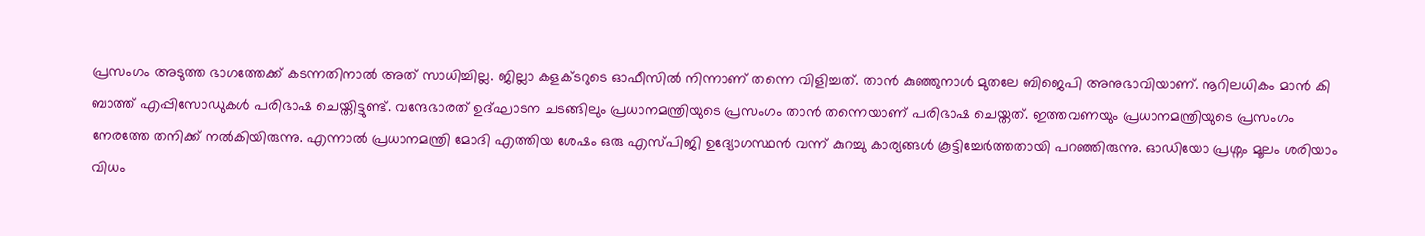പ്രസംഗം അടുത്ത ഭാഗത്തേക്ക്‌ കടന്നതിനാൽ അത് സാധിച്ചില്ല. ജില്ലാ കളക്ടറുടെ ഓഫീസിൽ നിന്നാണ് തന്നെ വിളിച്ചത്. താൻ കുഞ്ഞുനാൾ മുതലേ ബിജെപി അനുഭാവിയാണ്. നൂറിലധികം മാൻ കി ബാത്ത് എപ്പിസോഡുകൾ പരിഭാഷ ചെയ്തിട്ടുണ്ട്. വന്ദേഭാരത് ഉദ്ഘാടന ചടങ്ങിലും പ്രധാനമന്ത്രിയുടെ പ്രസംഗം താൻ തന്നെയാണ് പരിഭാഷ ചെയ്തത്. ഇത്തവണയും പ്രധാനമന്ത്രിയുടെ പ്രസംഗം നേരത്തേ തനിക്ക് നൽകിയിരുന്നു. എന്നാൽ പ്രധാനമന്ത്രി മോദി എത്തിയ ശേഷം ഒരു എസ്‌പിജി ഉദ്യോഗസ്ഥൻ വന്ന് കുറച്ചു കാര്യങ്ങൾ കൂട്ടിച്ചേർത്തതായി പറഞ്ഞിരുന്നു. ഓഡിയോ പ്രശ്നം മൂലം ശരിയാം വിധം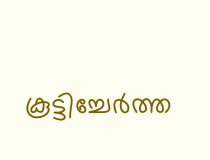കൂട്ടിച്ചേർത്ത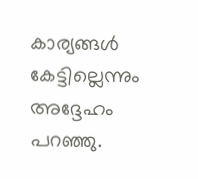കാര്യങ്ങൾ കേട്ടില്ലെന്നും അദ്ദേഹം പറഞ്ഞു.